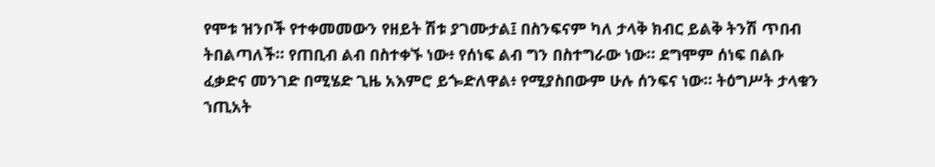የሞቱ ዝንቦች የተቀመመውን የዘይት ሽቱ ያገሙታል፤ በስንፍናም ካለ ታላቅ ክብር ይልቅ ትንሽ ጥበብ ትበልጣለች። የጠቢብ ልብ በስተቀኙ ነው፥ የሰነፍ ልብ ግን በስተግራው ነው። ደግሞም ሰነፍ በልቡ ፈቃድና መንገድ በሚሄድ ጊዜ አእምሮ ይጐድለዋል፥ የሚያስበውም ሁሉ ሰንፍና ነው። ትዕግሥት ታላቁን ኀጢአት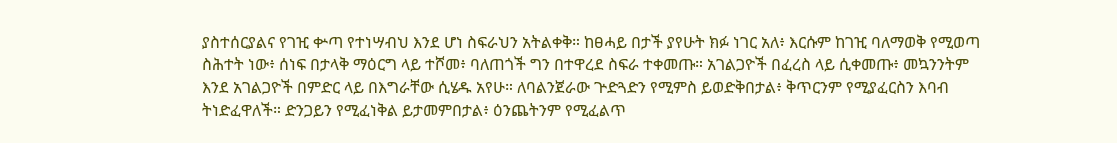ያስተሰርያልና የገዢ ቍጣ የተነሣብህ እንደ ሆነ ስፍራህን አትልቀቅ። ከፀሓይ በታች ያየሁት ክፉ ነገር አለ፥ እርሱም ከገዢ ባለማወቅ የሚወጣ ስሕተት ነው፥ ሰነፍ በታላቅ ማዕርግ ላይ ተሾመ፥ ባለጠጎች ግን በተዋረደ ስፍራ ተቀመጡ። አገልጋዮች በፈረስ ላይ ሲቀመጡ፥ መኳንንትም እንደ አገልጋዮች በምድር ላይ በእግራቸው ሲሄዱ አየሁ። ለባልንጀራው ጕድጓድን የሚምስ ይወድቅበታል፥ ቅጥርንም የሚያፈርስን እባብ ትነድፈዋለች። ድንጋይን የሚፈነቅል ይታመምበታል፥ ዕንጨትንም የሚፈልጥ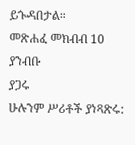ይጐዳበታል።
መጽሐፈ መክብብ 10 ያንብቡ
ያጋሩ
ሁሉንም ሥሪቶች ያነጻጽሩ: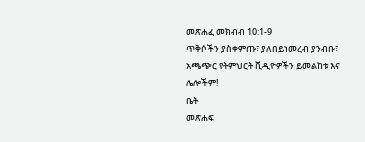መጽሐፈ መክብብ 10:1-9
ጥቅሶችን ያስቀምጡ፣ ያለበይነመረብ ያንብቡ፣ አጫጭር የትምህርት ቪዲዮዎችን ይመልከቱ እና ሌሎችም!
ቤት
መጽሐፍ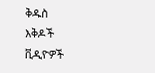ቅዱስ
እቅዶች
ቪዲዮዎች